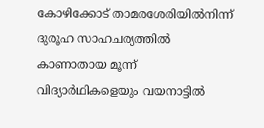കോഴിക്കോട് താമരശേരിയിൽനിന്ന് ദുരൂഹ സാഹചര്യത്തിൽ കാണാതായ മൂന്ന് വിദ്യാർഥികളെയും വയനാട്ടിൽ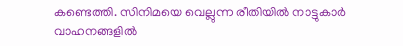കണ്ടെത്തി. സിനിമയെ വെല്ലുന്ന രീതിയിൽ നാട്ടുകാർ വാഹനങ്ങളിൽ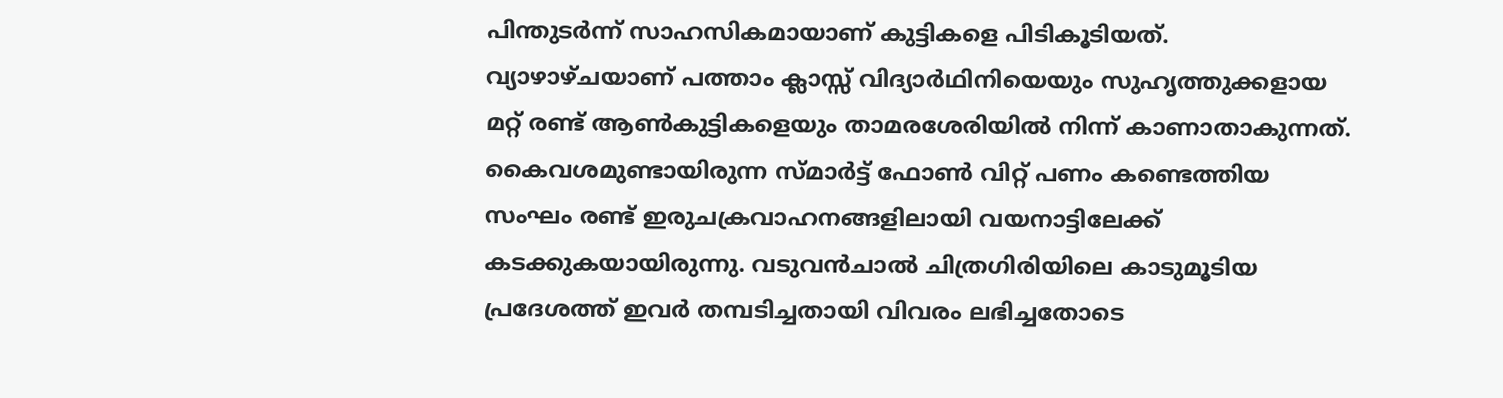പിന്തുടർന്ന് സാഹസികമായാണ് കുട്ടികളെ പിടികൂടിയത്.
വ്യാഴാഴ്ചയാണ് പത്താം ക്ലാസ്സ് വിദ്യാർഥിനിയെയും സുഹൃത്തുക്കളായ മറ്റ് രണ്ട് ആൺകുട്ടികളെയും താമരശേരിയിൽ നിന്ന് കാണാതാകുന്നത്. കൈവശമുണ്ടായിരുന്ന സ്മാർട്ട് ഫോൺ വിറ്റ് പണം കണ്ടെത്തിയ സംഘം രണ്ട് ഇരുചക്രവാഹനങ്ങളിലായി വയനാട്ടിലേക്ക് കടക്കുകയായിരുന്നു. വടുവൻചാൽ ചിത്രഗിരിയിലെ കാടുമൂടിയ പ്രദേശത്ത് ഇവർ തമ്പടിച്ചതായി വിവരം ലഭിച്ചതോടെ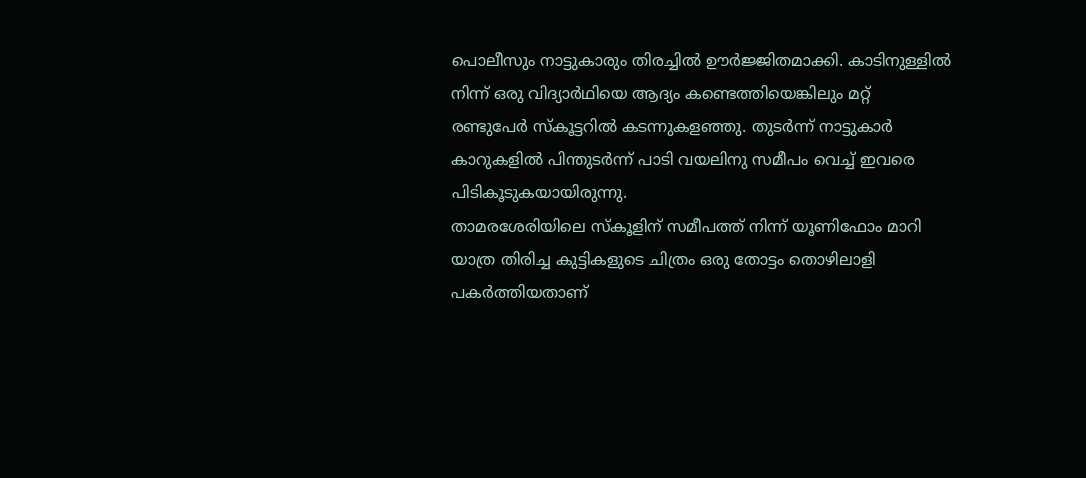പൊലീസും നാട്ടുകാരും തിരച്ചിൽ ഊർജ്ജിതമാക്കി. കാടിനുള്ളിൽ നിന്ന് ഒരു വിദ്യാർഥിയെ ആദ്യം കണ്ടെത്തിയെങ്കിലും മറ്റ് രണ്ടുപേർ സ്കൂട്ടറിൽ കടന്നുകളഞ്ഞു. തുടർന്ന് നാട്ടുകാർ കാറുകളിൽ പിന്തുടർന്ന് പാടി വയലിനു സമീപം വെച്ച് ഇവരെ പിടികൂടുകയായിരുന്നു.
താമരശേരിയിലെ സ്കൂളിന് സമീപത്ത് നിന്ന് യൂണിഫോം മാറി യാത്ര തിരിച്ച കുട്ടികളുടെ ചിത്രം ഒരു തോട്ടം തൊഴിലാളി പകർത്തിയതാണ്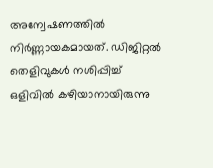അന്വേഷണത്തിൽ നിർണ്ണായകമായത്. ഡിജിറ്റൽ തെളിവുകൾ നശിപ്പിച്ച് ഒളിവിൽ കഴിയാനായിരുന്നു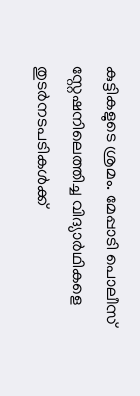കുട്ടികളുടെ ശ്രമം. മേപ്പാടി പൊലീസ് സ്റ്റേഷനിലെത്തിച്ച വിദ്യാർഥികളെ തുടർനടപടികൾക്ക്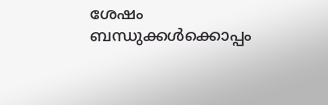ശേഷം ബന്ധുക്കൾക്കൊപ്പം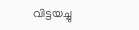വിട്ടയച്ചു